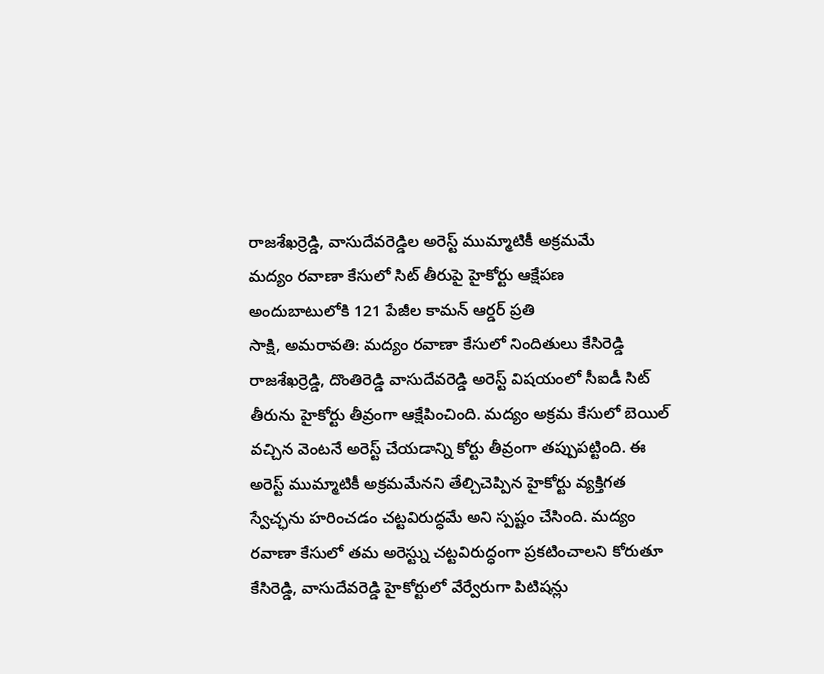రాజశేఖర్రెడ్డి, వాసుదేవరెడ్డిల అరెస్ట్ ముమ్మాటికీ అక్రమమే
మద్యం రవాణా కేసులో సిట్ తీరుపై హైకోర్టు ఆక్షేపణ
అందుబాటులోకి 121 పేజీల కామన్ ఆర్డర్ ప్రతి
సాక్షి, అమరావతి: మద్యం రవాణా కేసులో నిందితులు కేసిరెడ్డి రాజశేఖర్రెడ్డి, దొంతిరెడ్డి వాసుదేవరెడ్డి అరెస్ట్ విషయంలో సీఐడీ సిట్ తీరును హైకోర్టు తీవ్రంగా ఆక్షేపించింది. మద్యం అక్రమ కేసులో బెయిల్ వచ్చిన వెంటనే అరెస్ట్ చేయడాన్ని కోర్టు తీవ్రంగా తప్పుపట్టింది. ఈ అరెస్ట్ ముమ్మాటికీ అక్రమమేనని తేల్చిచెప్పిన హైకోర్టు వ్యక్తిగత స్వేచ్ఛను హరించడం చట్టవిరుద్ధమే అని స్పష్టం చేసింది. మద్యం రవాణా కేసులో తమ అరెస్ట్ను చట్టవిరుద్ధంగా ప్రకటించాలని కోరుతూ కేసిరెడ్డి, వాసుదేవరెడ్డి హైకోర్టులో వేర్వేరుగా పిటిషన్లు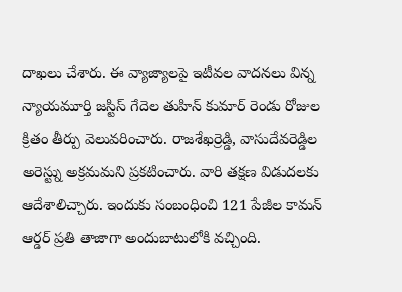దాఖలు చేశారు. ఈ వ్యాజ్యాలపై ఇటీవల వాదనలు విన్న న్యాయమూర్తి జస్టిస్ గేదెల తుహిన్ కుమార్ రెండు రోజుల క్రితం తీర్పు వెలువరించారు. రాజశేఖర్రెడ్డి, వాసుదేవరెడ్డిల అరెస్ట్ను అక్రమమని ప్రకటించారు. వారి తక్షణ విడుదలకు ఆదేశాలిచ్చారు. ఇందుకు సంబంధించి 121 పేజీల కామన్ ఆర్డర్ ప్రతి తాజాగా అందుబాటులోకి వచ్చింది.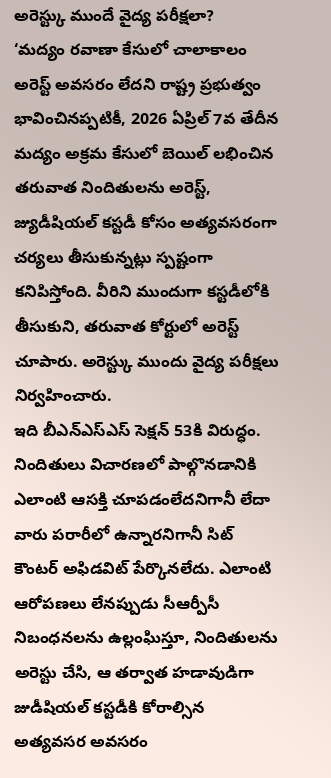అరెస్ట్కు ముందే వైద్య పరీక్షలా?
‘మద్యం రవాణా కేసులో చాలాకాలం అరెస్ట్ అవసరం లేదని రాష్ట్ర ప్రభుత్వం భావించినప్పటికీ, 2026 ఏప్రిల్ 7వ తేదీన మద్యం అక్రమ కేసులో బెయిల్ లభించిన తరువాత నిందితులను అరెస్ట్, జ్యుడీషియల్ కస్టడీ కోసం అత్యవసరంగా చర్యలు తీసుకున్నట్లు స్పష్టంగా కనిపిస్తోంది. వీరిని ముందుగా కస్టడీలోకి తీసుకుని, తరువాత కోర్టులో అరెస్ట్ చూపారు. అరెస్ట్కు ముందు వైద్య పరీక్షలు నిర్వహించారు.
ఇది బీఎన్ఎస్ఎస్ సెక్షన్ 53కి విరుద్ధం. నిందితులు విచారణలో పాల్గొనడానికి ఎలాంటి ఆసక్తి చూపడంలేదనిగానీ లేదా వారు పరారీలో ఉన్నారనిగానీ సిట్ కౌంటర్ అఫిడవిట్ పేర్కొనలేదు. ఎలాంటి ఆరోపణలు లేనప్పుడు సీఆర్పీసీ నిబంధనలను ఉల్లంఘిస్తూ, నిందితులను అరెస్టు చేసి, ఆ తర్వాత హడావుడిగా జుడీషియల్ కస్టడీకి కోరాల్సిన అత్యవసర అవసరం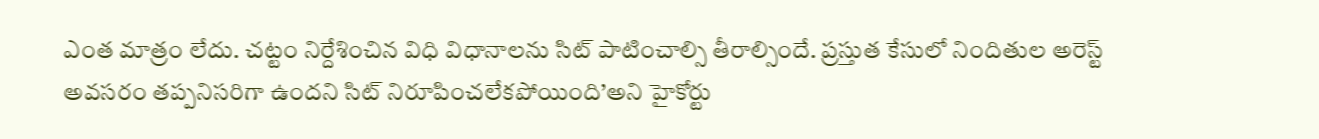ఎంత మాత్రం లేదు. చట్టం నిర్దేశించిన విధి విధానాలను సిట్ పాటించాల్సి తీరాల్సిందే. ప్రస్తుత కేసులో నిందితుల అరెస్ట్ అవసరం తప్పనిసరిగా ఉందని సిట్ నిరూపించలేకపోయింది’అని హైకోర్టు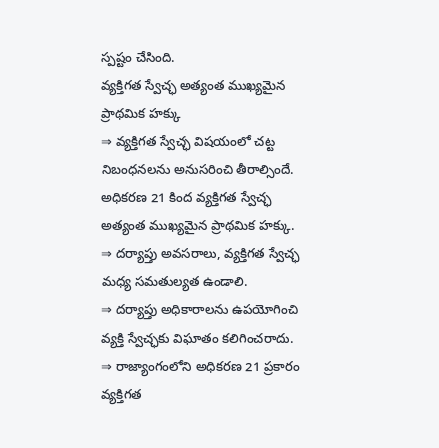స్పష్టం చేసింది.
వ్యక్తిగత స్వేచ్ఛ అత్యంత ముఖ్యమైన ప్రాథమిక హక్కు
⇒ వ్యక్తిగత స్వేచ్ఛ విషయంలో చట్ట నిబంధనలను అనుసరించి తీరాల్సిందే. అధికరణ 21 కింద వ్యక్తిగత స్వేచ్ఛ అత్యంత ముఖ్యమైన ప్రాథమిక హక్కు.
⇒ దర్యాప్తు అవసరాలు, వ్యక్తిగత స్వేచ్ఛ మధ్య సమతుల్యత ఉండాలి.
⇒ దర్యాప్తు అధికారాలను ఉపయోగించి వ్యక్తి స్వేచ్ఛకు విఘాతం కలిగించరాదు.
⇒ రాజ్యాంగంలోని అధికరణ 21 ప్రకారం వ్యక్తిగత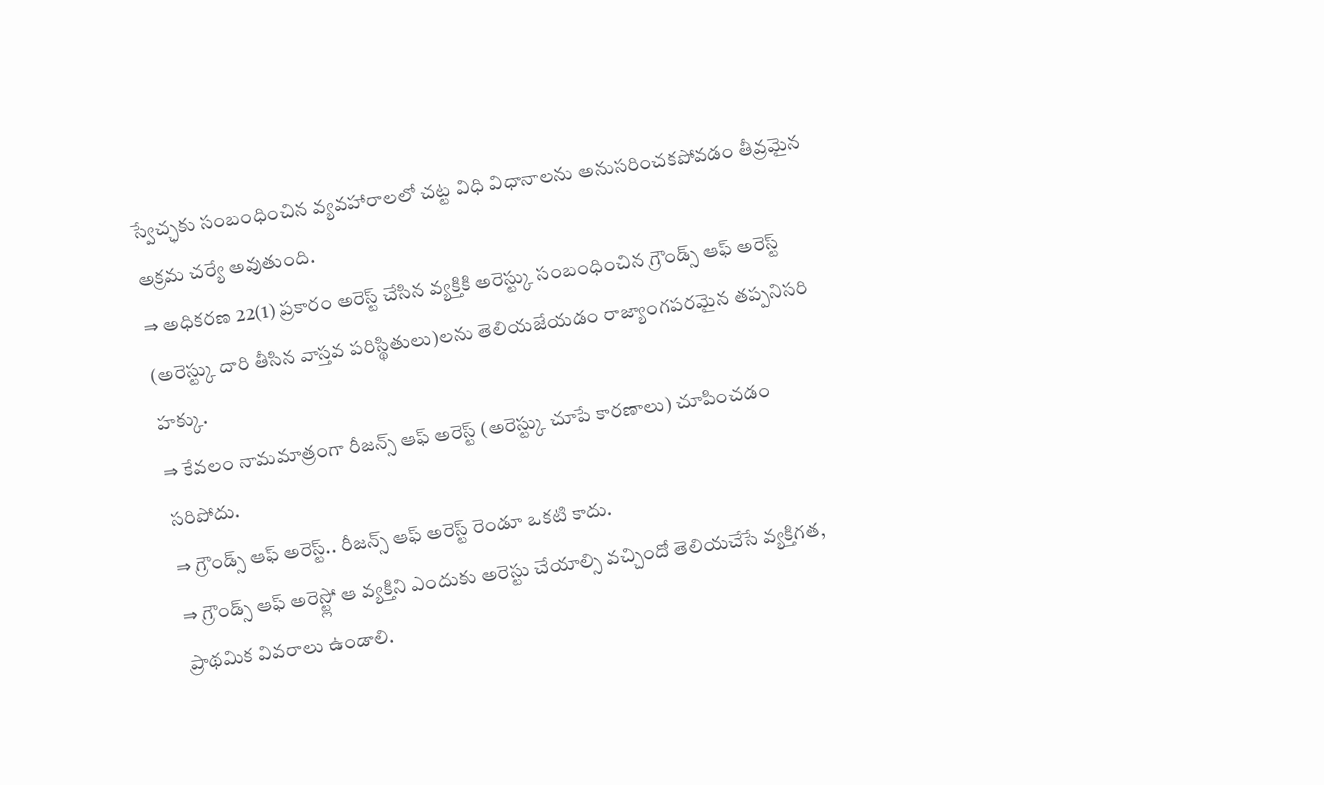స్వేచ్ఛకు సంబంధించిన వ్యవహారాలలో చట్ట విధి విధానాలను అనుసరించకపోవడం తీవ్రమైన అక్రమ చర్యే అవుతుంది.
⇒ అధికరణ 22(1) ప్రకారం అరెస్ట్ చేసిన వ్యక్తికి అరెస్ట్కు సంబంధించిన గ్రౌండ్స్ ఆఫ్ అరెస్ట్ (అరెస్ట్కు దారి తీసిన వాస్తవ పరిస్థితులు)లను తెలియజేయడం రాజ్యాంగపరమైన తప్పనిసరి హక్కు.
⇒ కేవలం నామమాత్రంగా రీజన్స్ ఆఫ్ అరెస్ట్ (అరెస్ట్కు చూపే కారణాలు) చూపించడం సరిపోదు.
⇒ గ్రౌండ్స్ ఆఫ్ అరెస్ట్.. రీజన్స్ ఆఫ్ అరెస్ట్ రెండూ ఒకటి కాదు.
⇒ గ్రౌండ్స్ ఆఫ్ అరెస్ట్లో ఆ వ్యక్తిని ఎందుకు అరెస్టు చేయాల్సి వచ్చిందో తెలియచేసే వ్యక్తిగత, ప్రాథమిక వివరాలు ఉండాలి.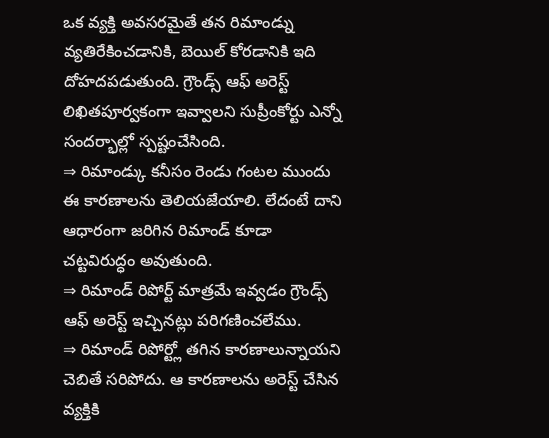ఒక వ్యక్తి అవసరమైతే తన రిమాండ్ను వ్యతిరేకించడానికి, బెయిల్ కోరడానికి ఇది దోహదపడుతుంది. గ్రౌండ్స్ ఆఫ్ అరెస్ట్ లిఖితపూర్వకంగా ఇవ్వాలని సుప్రీంకోర్టు ఎన్నో సందర్భాల్లో స్పష్టంచేసింది.
⇒ రిమాండ్కు కనీసం రెండు గంటల ముందు ఈ కారణాలను తెలియజేయాలి. లేదంటే దాని ఆధారంగా జరిగిన రిమాండ్ కూడా
చట్టవిరుద్ధం అవుతుంది.
⇒ రిమాండ్ రిపోర్ట్ మాత్రమే ఇవ్వడం గ్రౌండ్స్ ఆఫ్ అరెస్ట్ ఇచ్చినట్లు పరిగణించలేము.
⇒ రిమాండ్ రిపోర్ట్లో తగిన కారణాలున్నాయని చెబితే సరిపోదు. ఆ కారణాలను అరెస్ట్ చేసిన వ్యక్తికి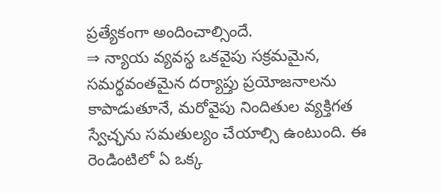ప్రత్యేకంగా అందించాల్సిందే.
⇒ న్యాయ వ్యవస్థ ఒకవైపు సక్రమమైన, సమర్థవంతమైన దర్యాప్తు ప్రయోజనాలను కాపాడుతూనే, మరోవైపు నిందితుల వ్యక్తిగత స్వేచ్ఛను సమతుల్యం చేయాల్సి ఉంటుంది. ఈ రెండింటిలో ఏ ఒక్క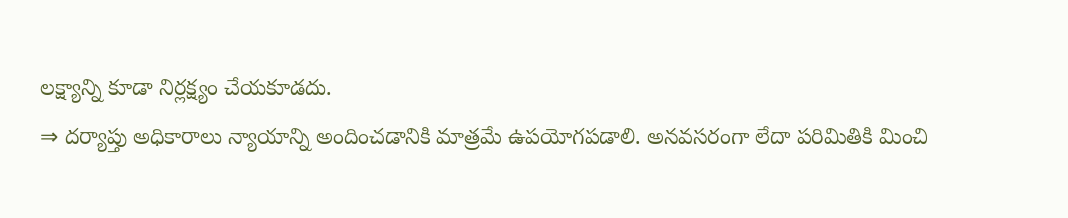లక్ష్యాన్ని కూడా నిర్లక్ష్యం చేయకూడదు.
⇒ దర్యాప్తు అధికారాలు న్యాయాన్ని అందించడానికి మాత్రమే ఉపయోగపడాలి. అనవసరంగా లేదా పరిమితికి మించి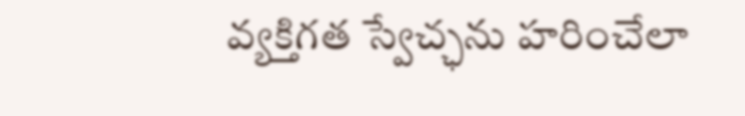వ్యక్తిగత స్వేచ్ఛను హరించేలా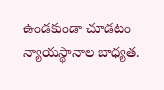ఉండకుండా చూడటం న్యాయస్థానాల బాధ్యత.